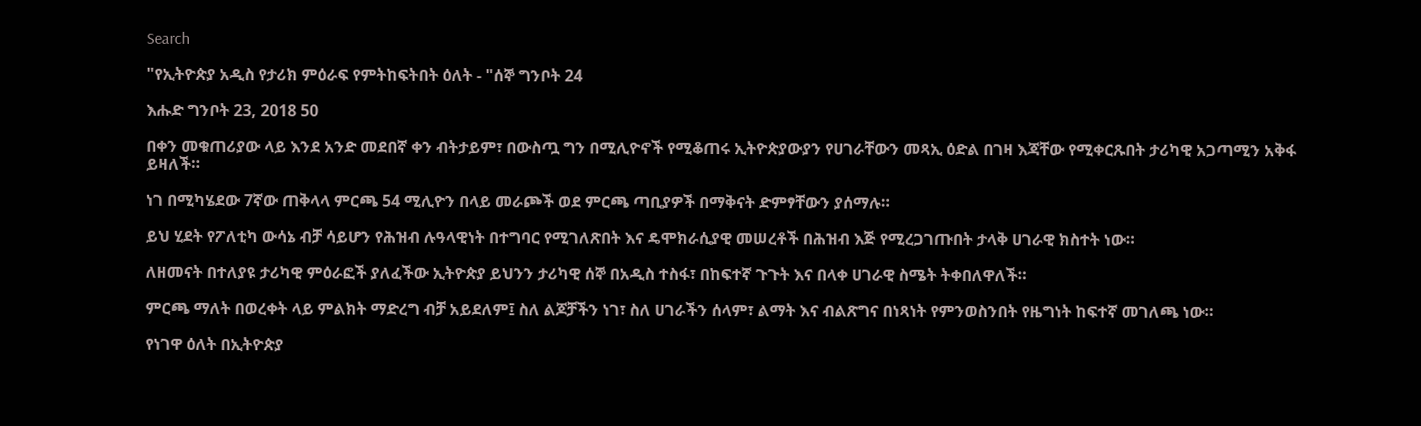Search

"የኢትዮጵያ አዲስ የታሪክ ምዕራፍ የምትከፍትበት ዕለት - "ሰኞ ግንቦት 24

እሑድ ግንቦት 23, 2018 50

በቀን መቁጠሪያው ላይ እንደ አንድ መደበኛ ቀን ብትታይም፣ በውስጧ ግን በሚሊዮኖች የሚቆጠሩ ኢትዮጵያውያን የሀገራቸውን መጻኢ ዕድል በገዛ እጃቸው የሚቀርጹበት ታሪካዊ አጋጣሚን አቅፋ ይዛለች።

ነገ በሚካሄደው 7ኛው ጠቅላላ ምርጫ 54 ሚሊዮን በላይ መራጮች ወደ ምርጫ ጣቢያዎች በማቅናት ድምፃቸውን ያሰማሉ።

ይህ ሂደት የፖለቲካ ውሳኔ ብቻ ሳይሆን የሕዝብ ሉዓላዊነት በተግባር የሚገለጽበት እና ዴሞክራሲያዊ መሠረቶች በሕዝብ እጅ የሚረጋገጡበት ታላቅ ሀገራዊ ክስተት ነው።

ለዘመናት በተለያዩ ታሪካዊ ምዕራፎች ያለፈችው ኢትዮጵያ ይህንን ታሪካዊ ሰኞ በአዲስ ተስፋ፣ በከፍተኛ ጉጉት እና በላቀ ሀገራዊ ስሜት ትቀበለዋለች።

ምርጫ ማለት በወረቀት ላይ ምልክት ማድረግ ብቻ አይደለም፤ ስለ ልጆቻችን ነገ፣ ስለ ሀገራችን ሰላም፣ ልማት እና ብልጽግና በነጻነት የምንወስንበት የዜግነት ከፍተኛ መገለጫ ነው።

የነገዋ ዕለት በኢትዮጵያ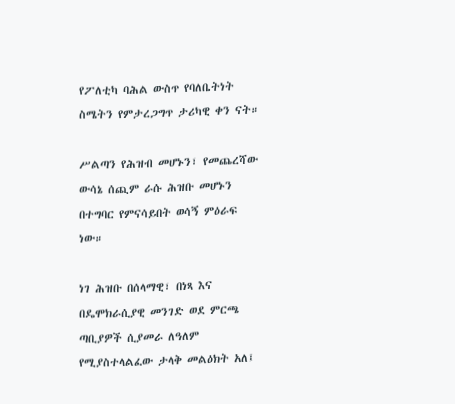የፖለቲካ ባሕል ውስጥ የባለቤትነት ስሜትን የምታረጋግጥ ታሪካዊ ቀን ናት።

ሥልጣን የሕዝብ መሆኑን፣ የመጨረሻው ውሳኔ ሰጪም ራሱ ሕዝቡ መሆኑን በተግባር የምናሳይበት ወሳኝ ምዕራፍ ነው።

ነገ ሕዝቡ በሰላማዊ፣ በነጻ እና በዴሞክራሲያዊ መንገድ ወደ ምርጫ ጣቢያዎች ሲያመራ ለዓለም የሚያስተላልፈው ታላቅ መልዕክት አለ፤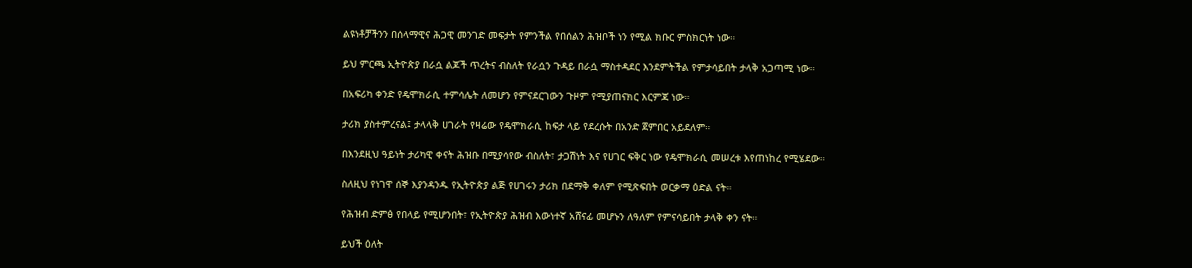ልዩነቶቻችንን በሰላማዊና ሕጋዊ መንገድ መፍታት የምንችል የበሰልን ሕዝቦች ነን የሚል ክቡር ምስክርነት ነው።

ይህ ምርጫ ኢትዮጵያ በራሷ ልጆች ጥረትና ብስለት የራሷን ጉዳይ በራሷ ማስተዳደር እንደምትችል የምታሳይበት ታላቅ አጋጣሚ ነው።

በአፍሪካ ቀንድ የዴሞክራሲ ተምሳሌት ለመሆን የምናደርገውን ጉዞም የሚያጠናክር እርምጃ ነው።

ታሪክ ያስተምረናል፤ ታላላቅ ሀገራት የዛሬው የዴሞክራሲ ከፍታ ላይ የደረሱት በአንድ ጀምበር አይደለም።

በእንደዚህ ዓይነት ታሪካዊ ቀናት ሕዝቡ በሚያሳየው ብስለት፣ ታጋሽነት እና የሀገር ፍቅር ነው የዴሞክራሲ መሠረቱ እየጠነከረ የሚሄደው።

ስለዚህ የነገዋ ሰኞ እያንዳንዱ የኢትዮጵያ ልጅ የሀገሩን ታሪክ በደማቅ ቀለም የሚጽፍበት ወርቃማ ዕድል ናት።

የሕዝብ ድምፅ የበላይ የሚሆንበት፣ የኢትዮጵያ ሕዝብ እውነተኛ አሸናፊ መሆኑን ለዓለም የምናሳይበት ታላቅ ቀን ናት።

ይህች ዕለት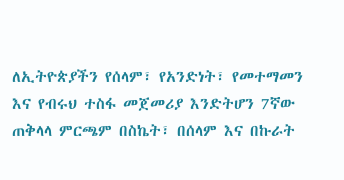ለኢትዮጵያችን የሰላም፣ የአንድነት፣ የመተማመን እና የብሩህ ተስፋ መጀመሪያ እንድትሆን 7ኛው ጠቅላላ ምርጫም በስኬት፣ በሰላም እና በኩራት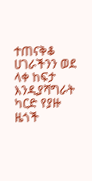ተጠናቅቆ ሀገራችንን ወደ ላቀ ከፍታ እንዲያሻግራት ካርድ የያዙ ዜጎች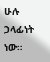ሁሉ ኃላፊነት ነው።